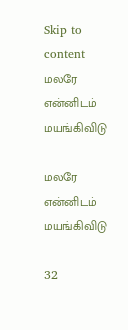Skip to content
மலரே என்னிடம் மயங்கிவிடு

மலரே என்னிடம் மயங்கிவிடு

32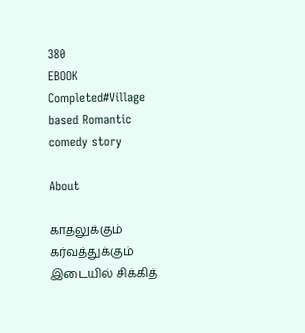380
EBOOK
Completed#Village based Romantic comedy story

About

காதலுக்கும் கர்வத்துக்கும் இடையில் சிக்கித்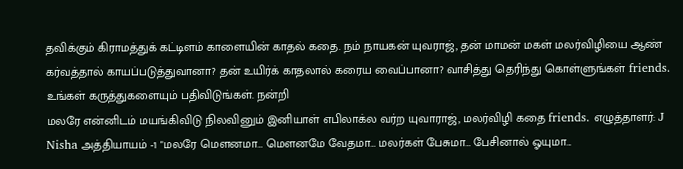தவிக்கும் கிராமத்துக் கட்டிளம் காளையின் காதல் கதை. நம் நாயகன் யுவராஜ், தன் மாமன் மகள் மலர்விழியை ஆண் கர்வத்தால் காயப்படுத்துவானா? தன் உயிர்க் காதலால் கரைய வைப்பானா? வாசித்து தெரிந்து கொள்ளுங்கள் friends. உங்கள் கருத்துகளையும் பதிவிடுங்கள். நன்றி
மலரே என்னிடம் மயங்கிவிடு நிலவினும் இனியாள் எபிலாக்ல வர்ற யுவாராஜ், மலர்விழி கதை friends. எழுத்தாளர்: J Nisha அத்தியாயம் -1 "மலரே மௌனமா… மௌனமே வேதமா… மலர்கள் பேசுமா… பேசினால் ஓயுமா...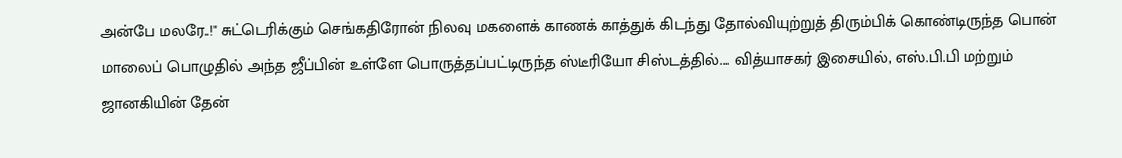அன்பே மலரே..!" சுட்டெரிக்கும் செங்கதிரோன் நிலவு மகளைக் காணக் காத்துக் கிடந்து தோல்வியுற்றுத் திரும்பிக் கொண்டிருந்த பொன் மாலைப் பொழுதில் அந்த ஜீப்பின் உள்ளே பொருத்தப்பட்டிருந்த ஸ்டீரியோ சிஸ்டத்தில்.... வித்யாசகர் இசையில், எஸ்.பி.பி மற்றும் ஜானகியின் தேன்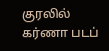குரலில் கர்ணா படப்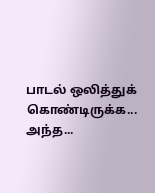பாடல் ஒலித்துக் கொண்டிருக்க... அந்த...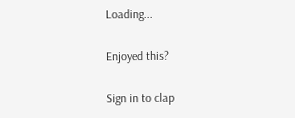Loading...

Enjoyed this?

Sign in to clap